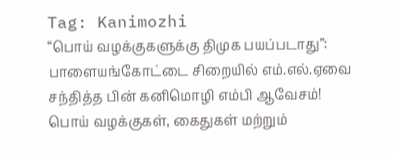Tag: Kanimozhi
“பொய் வழக்குகளுக்கு திமுக பயப்படாது”: பாளையங்கோட்டை சிறையில் எம்.எல்.ஏவை சந்தித்த பின் கனிமொழி எம்பி ஆவேசம்!
பொய் வழக்குகள், கைதுகள் மற்றும்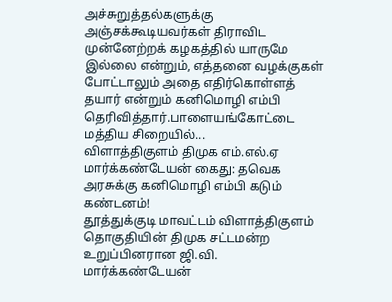அச்சுறுத்தல்களுக்கு அஞ்சக்கூடியவர்கள் திராவிட முன்னேற்றக் கழகத்தில் யாருமே இல்லை என்றும், எத்தனை வழக்குகள் போட்டாலும் அதை எதிர்கொள்ளத் தயார் என்றும் கனிமொழி எம்பி தெரிவித்தார்.பாளையங்கோட்டை மத்திய சிறையில்...
விளாத்திகுளம் திமுக எம்.எல்.ஏ மார்க்கண்டேயன் கைது: தவெக அரசுக்கு கனிமொழி எம்பி கடும் கண்டனம்!
தூத்துக்குடி மாவட்டம் விளாத்திகுளம் தொகுதியின் திமுக சட்டமன்ற உறுப்பினரான ஜி.வி. மார்க்கண்டேயன்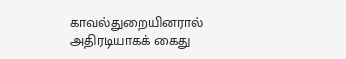காவல்துறையினரால் அதிரடியாகக் கைது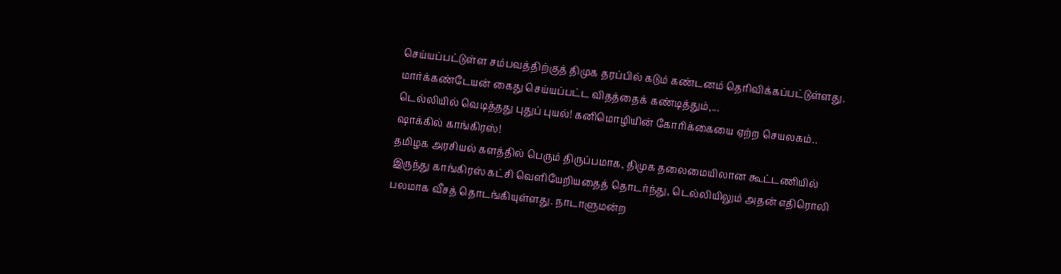செய்யப்பட்டுள்ள சம்பவத்திற்குத் திமுக தரப்பில் கடும் கண்டனம் தெரிவிக்கப்பட்டுள்ளது. மார்க்கண்டேயன் கைது செய்யப்பட்ட விதத்தைக் கண்டித்தும்,...
டெல்லியில் வெடித்தது புதுப் புயல்! கனிமொழியின் கோரிக்கையை ஏற்ற செயலகம்.. ஷாக்கில் காங்கிரஸ்!
தமிழக அரசியல் களத்தில் பெரும் திருப்பமாக, திமுக தலைமையிலான கூட்டணியில் இருந்து காங்கிரஸ் கட்சி வெளியேறியதைத் தொடர்ந்து, டெல்லியிலும் அதன் எதிரொலி பலமாக வீசத் தொடங்கியுள்ளது. நாடாளுமன்ற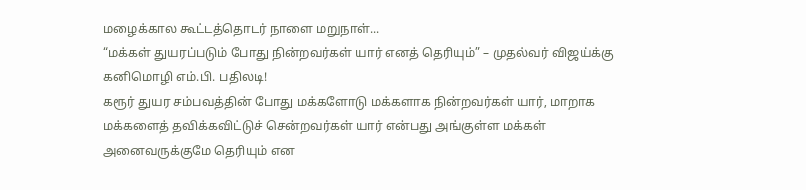மழைக்கால கூட்டத்தொடர் நாளை மறுநாள்...
“மக்கள் துயரப்படும் போது நின்றவர்கள் யார் எனத் தெரியும்” – முதல்வர் விஜய்க்கு கனிமொழி எம்.பி. பதிலடி!
கரூர் துயர சம்பவத்தின் போது மக்களோடு மக்களாக நின்றவர்கள் யார், மாறாக மக்களைத் தவிக்கவிட்டுச் சென்றவர்கள் யார் என்பது அங்குள்ள மக்கள் அனைவருக்குமே தெரியும் என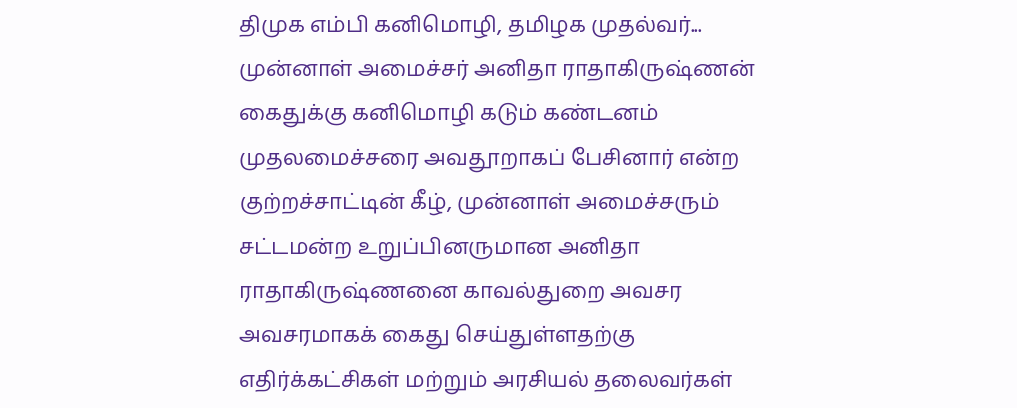திமுக எம்பி கனிமொழி, தமிழக முதல்வர்...
முன்னாள் அமைச்சர் அனிதா ராதாகிருஷ்ணன் கைதுக்கு கனிமொழி கடும் கண்டனம்
முதலமைச்சரை அவதூறாகப் பேசினார் என்ற குற்றச்சாட்டின் கீழ், முன்னாள் அமைச்சரும் சட்டமன்ற உறுப்பினருமான அனிதா ராதாகிருஷ்ணனை காவல்துறை அவசர அவசரமாகக் கைது செய்துள்ளதற்கு எதிர்க்கட்சிகள் மற்றும் அரசியல் தலைவர்கள்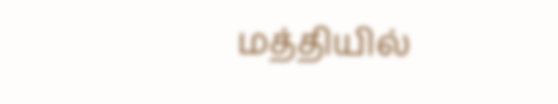மத்தியில்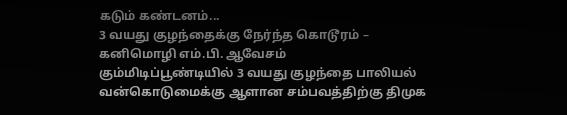கடும் கண்டனம்...
3 வயது குழந்தைக்கு நேர்ந்த கொடூரம் – கனிமொழி எம்.பி. ஆவேசம்
கும்மிடிப்பூண்டியில் 3 வயது குழந்தை பாலியல் வன்கொடுமைக்கு ஆளான சம்பவத்திற்கு திமுக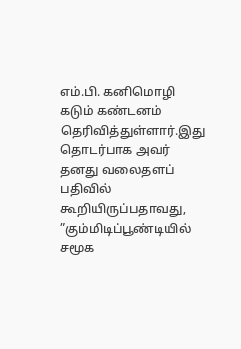எம்.பி. கனிமொழி கடும் கண்டனம் தெரிவித்துள்ளார்.இது தொடர்பாக அவர் தனது வலைதளப் பதிவில் கூறியிருப்பதாவது, ”கும்மிடிப்பூண்டியில் சமூக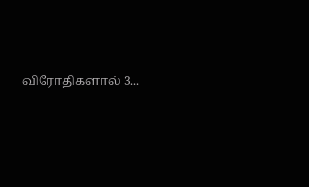விரோதிகளால் 3...